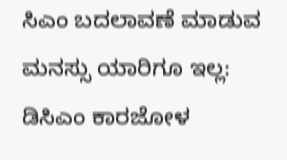ಸಿಎಂ ಬದಲಾವಣೆ ಮಾಡುವ ಮನಸ್ಸು ಯಾರಿಗೂ ಇಲ್ಲ: ಡಿಸಿಎಂ ಕಾರಜೋಳ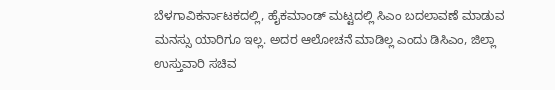ಬೆಳಗಾವಿಕರ್ನಾಟಕದಲ್ಲಿ, ಹೈಕಮಾಂಡ್ ಮಟ್ಟದಲ್ಲಿ ಸಿಎಂ ಬದಲಾವಣೆ ಮಾಡುವ ಮನಸ್ಸು ಯಾರಿಗೂ ಇಲ್ಲ. ಅದರ ಆಲೋಚನೆ ಮಾಡಿಲ್ಲ ಎಂದು ಡಿಸಿಎಂ, ಜಿಲ್ಲಾ ಉಸ್ತುವಾರಿ ಸಚಿವ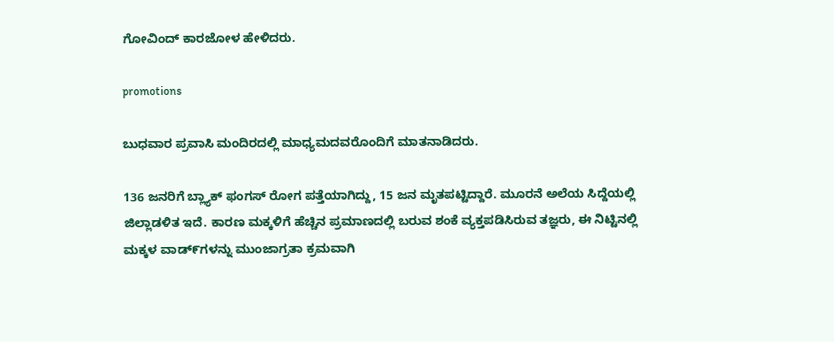ಗೋವಿಂದ್ ಕಾರಜೋಳ ಹೇಳಿದರು.

promotions

ಬುಧವಾರ ಪ್ರವಾಸಿ ಮಂದಿರದಲ್ಲಿ ಮಾಧ್ಯಮದವರೊಂದಿಗೆ ಮಾತನಾಡಿದರು.

136 ಜನರಿಗೆ ಬ್ಲ್ಯಾಕ್ ಫಂಗಸ್ ರೋಗ ಪತ್ತೆಯಾಗಿದ್ದು, 15 ಜನ ಮೃತಪಟ್ಟಿದ್ದಾರೆ‌. ಮೂರನೆ ಅಲೆಯ ಸಿದ್ದೆಯಲ್ಲಿ ಜಿಲ್ಲಾಡಳಿತ ಇದೆ. ಕಾರಣ ಮಕ್ಕಳಿಗೆ ಹೆಚ್ಚಿನ ಪ್ರಮಾಣದಲ್ಲಿ ಬರುವ ಶಂಕೆ ವ್ಯಕ್ತಪಡಿಸಿರುವ ತಜ್ಞರು, ಈ ನಿಟ್ಟಿನಲ್ಲಿ ಮಕ್ಕಳ ವಾಡ್೯ಗಳನ್ನು ಮುಂಜಾಗ್ರತಾ ಕ್ರಮವಾಗಿ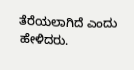ತೆರೆಯಲಾಗಿದೆ ಎಂದು ಹೇಳಿದರು.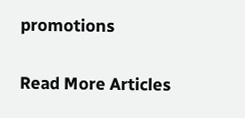promotions

Read More Articles